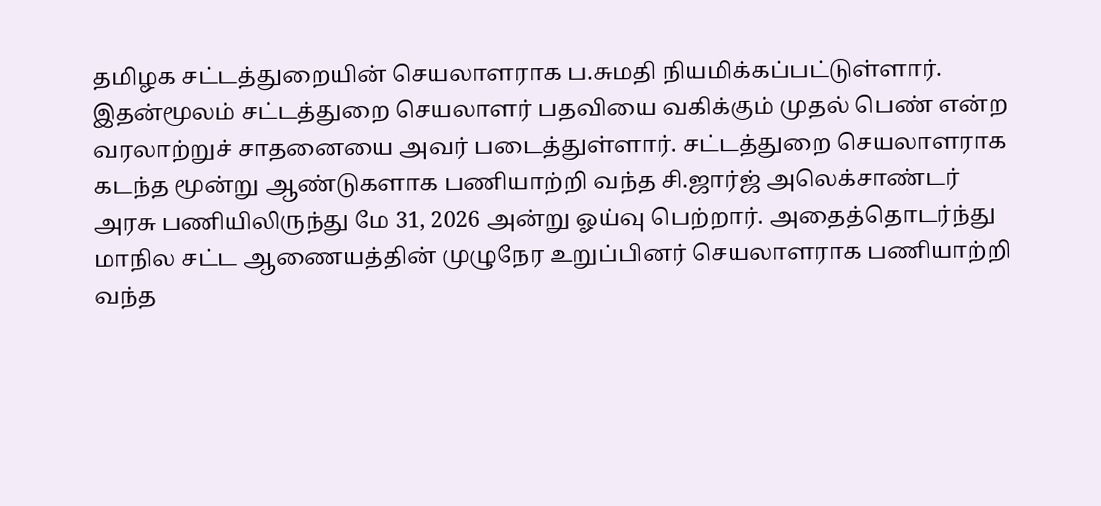தமிழக சட்டத்துறையின் செயலாளராக ப.சுமதி நியமிக்கப்பட்டுள்ளார். இதன்மூலம் சட்டத்துறை செயலாளர் பதவியை வகிக்கும் முதல் பெண் என்ற வரலாற்றுச் சாதனையை அவர் படைத்துள்ளார். சட்டத்துறை செயலாளராக கடந்த மூன்று ஆண்டுகளாக பணியாற்றி வந்த சி.ஜார்ஜ் அலெக்சாண்டர் அரசு பணியிலிருந்து மே 31, 2026 அன்று ஓய்வு பெற்றார். அதைத்தொடர்ந்து மாநில சட்ட ஆணையத்தின் முழுநேர உறுப்பினர் செயலாளராக பணியாற்றி வந்த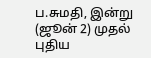ப.சுமதி, இன்று (ஜூன் 2) முதல் புதிய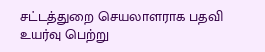சட்டத்துறை செயலாளராக பதவி உயர்வு பெற்று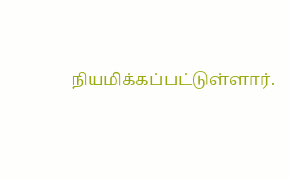நியமிக்கப்பட்டுள்ளார்.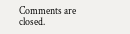Comments are closed.